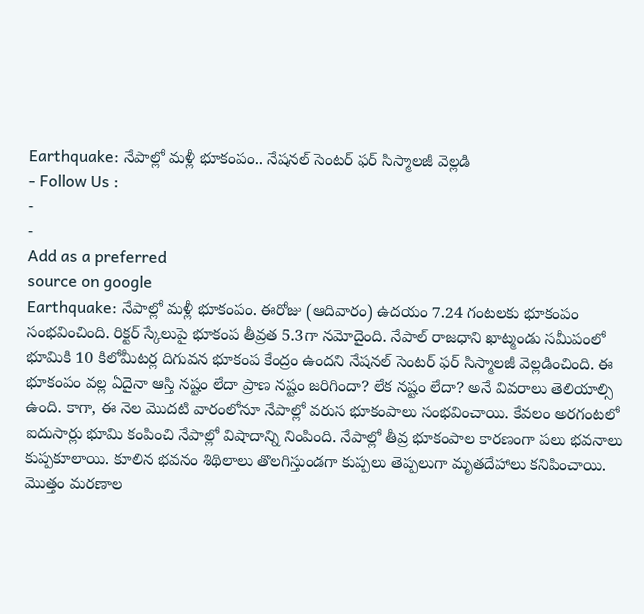Earthquake: నేపాల్లో మళ్లీ భూకంపం.. నేషనల్ సెంటర్ ఫర్ సిస్మాలజీ వెల్లడి
- Follow Us :
-
-
Add as a preferred
source on google
Earthquake: నేపాల్లో మళ్లీ భూకంపం. ఈరోజు (ఆదివారం) ఉదయం 7.24 గంటలకు భూకంపం సంభవించింది. రిక్టర్ స్కేలుపై భూకంప తీవ్రత 5.3గా నమోదైంది. నేపాల్ రాజధాని ఖాట్మండు సమీపంలో భూమికి 10 కిలోమీటర్ల దిగువన భూకంప కేంద్రం ఉందని నేషనల్ సెంటర్ ఫర్ సిస్మాలజీ వెల్లడించింది. ఈ భూకంపం వల్ల ఏదైనా ఆస్తి నష్టం లేదా ప్రాణ నష్టం జరిగిందా? లేక నష్టం లేదా? అనే వివరాలు తెలియాల్సి ఉంది. కాగా, ఈ నెల మొదటి వారంలోనూ నేపాల్లో వరుస భూకంపాలు సంభవించాయి. కేవలం అరగంటలో ఐదుసార్లు భూమి కంపించి నేపాల్లో విషాదాన్ని నింపింది. నేపాల్లో తీవ్ర భూకంపాల కారణంగా పలు భవనాలు కుప్పకూలాయి. కూలిన భవనం శిథిలాలు తొలగిస్తుండగా కుప్పలు తెప్పలుగా మృతదేహాలు కనిపించాయి. మొత్తం మరణాల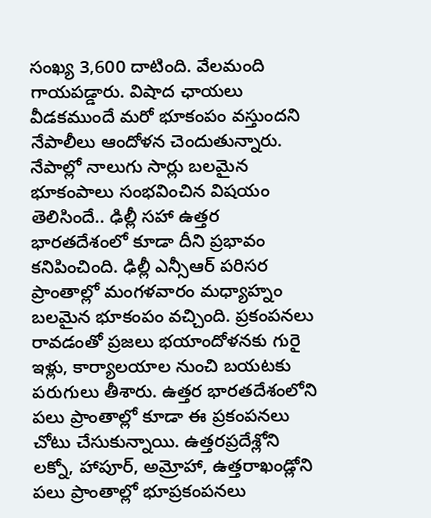సంఖ్య 3,600 దాటింది. వేలమంది గాయపడ్డారు. విషాద ఛాయలు వీడకముందే మరో భూకంపం వస్తుందని నేపాలీలు ఆందోళన చెందుతున్నారు.
నేపాల్లో నాలుగు సార్లు బలమైన భూకంపాలు సంభవించిన విషయం తెలిసిందే.. ఢిల్లీ సహా ఉత్తర భారతదేశంలో కూడా దీని ప్రభావం కనిపించింది. ఢిల్లీ ఎన్సీఆర్ పరిసర ప్రాంతాల్లో మంగళవారం మధ్యాహ్నం బలమైన భూకంపం వచ్చింది. ప్రకంపనలు రావడంతో ప్రజలు భయాందోళనకు గురై ఇళ్లు, కార్యాలయాల నుంచి బయటకు పరుగులు తీశారు. ఉత్తర భారతదేశంలోని పలు ప్రాంతాల్లో కూడా ఈ ప్రకంపనలు చోటు చేసుకున్నాయి. ఉత్తరప్రదేశ్లోని లక్నో, హాపూర్, అమ్రోహా, ఉత్తరాఖండ్లోని పలు ప్రాంతాల్లో భూప్రకంపనలు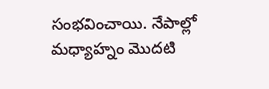సంభవించాయి. నేపాల్లో మధ్యాహ్నం మొదటి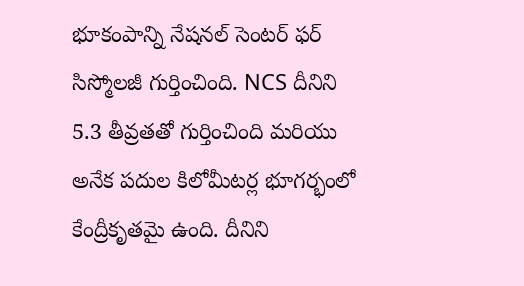భూకంపాన్ని నేషనల్ సెంటర్ ఫర్ సిస్మోలజీ గుర్తించింది. NCS దీనిని 5.3 తీవ్రతతో గుర్తించింది మరియు అనేక పదుల కిలోమీటర్ల భూగర్భంలో కేంద్రీకృతమై ఉంది. దీనిని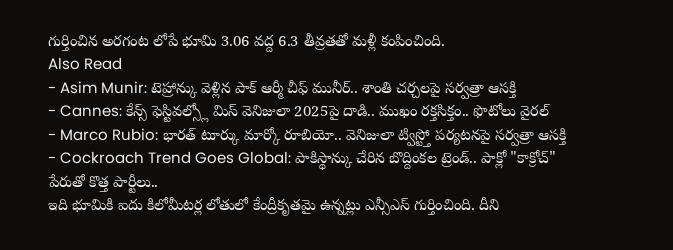గుర్తించిన అరగంట లోపే భూమి 3.06 వద్ద 6.3 తీవ్రతతో మళ్లీ కంపించింది.
Also Read
- Asim Munir: టెహ్రాన్కు వెళ్లిన పాక్ ఆర్మీ చీఫ్ మునీర్.. శాంతి చర్చలపై సర్వత్రా ఆసక్తి
- Cannes: కేన్స్ ఫెస్టివల్స్లో మిస్ వెనిజులా 2025పై దాడి.. ముఖం రక్తసిక్తం.. ఫొటోలు వైరల్
- Marco Rubio: భారత్ టూర్కు మార్కో రూబియో.. వెనిజులా ట్విస్ట్తో పర్యటనపై సర్వత్రా ఆసక్తి
- Cockroach Trend Goes Global: పాకిస్థాన్కు చేరిన బొద్దింకల ట్రెండ్.. పాక్లో "కాక్రోచ్" పేరుతో కొత్త పార్టీలు..
ఇది భూమికి ఐదు కిలోమీటర్ల లోతులో కేంద్రీకృతమై ఉన్నట్లు ఎన్సీఎస్ గుర్తించింది. దీని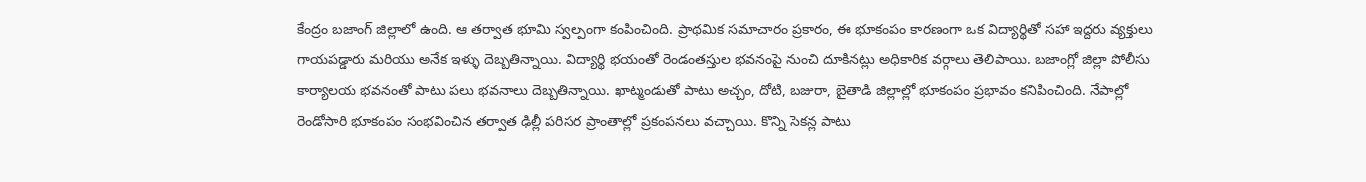కేంద్రం బజాంగ్ జిల్లాలో ఉంది. ఆ తర్వాత భూమి స్వల్పంగా కంపించింది. ప్రాథమిక సమాచారం ప్రకారం, ఈ భూకంపం కారణంగా ఒక విద్యార్థితో సహా ఇద్దరు వ్యక్తులు గాయపడ్డారు మరియు అనేక ఇళ్ళు దెబ్బతిన్నాయి. విద్యార్థి భయంతో రెండంతస్తుల భవనంపై నుంచి దూకినట్లు అధికారిక వర్గాలు తెలిపాయి. బజాంగ్లో జిల్లా పోలీసు కార్యాలయ భవనంతో పాటు పలు భవనాలు దెబ్బతిన్నాయి. ఖాట్మండుతో పాటు అచ్చం, దోటి, బజురా, బైతాడి జిల్లాల్లో భూకంపం ప్రభావం కనిపించింది. నేపాల్లో రెండోసారి భూకంపం సంభవించిన తర్వాత ఢిల్లీ పరిసర ప్రాంతాల్లో ప్రకంపనలు వచ్చాయి. కొన్ని సెకన్ల పాటు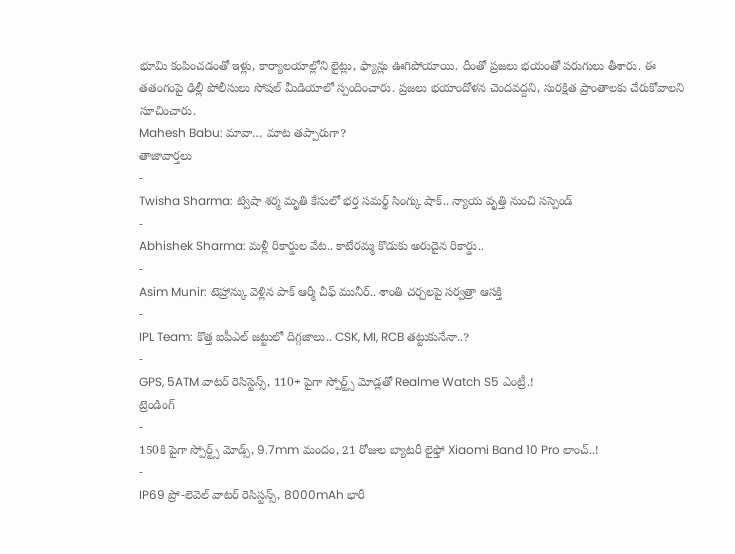భూమి కంపించడంతో ఇళ్లు, కార్యాలయాల్లోని లైట్లు, ఫ్యాన్లు ఊగిపోయాయి. దీంతో ప్రజలు భయంతో పరుగులు తీశారు. ఈ తతంగంపై ఢిల్లీ పోలీసులు సోషల్ మీడియాలో స్పందించారు. ప్రజలు భయాందోళన చెందవద్దని, సురక్షిత ప్రాంతాలకు చేరుకోవాలని సూచించారు.
Mahesh Babu: మావా… మాట తప్పారుగా?
తాజావార్తలు
-
Twisha Sharma: ట్విషా శర్మ మృతి కేసులో భర్త సమర్థ్ సింగ్కు షాక్.. న్యాయ వృత్తి నుంచి సస్పెండ్
-
Abhishek Sharma: మళ్లీ రికార్డుల వేట.. కాటేరమ్మ కొడుకు అరుదైన రికార్డు..
-
Asim Munir: టెహ్రాన్కు వెళ్లిన పాక్ ఆర్మీ చీఫ్ మునీర్.. శాంతి చర్చలపై సర్వత్రా ఆసక్తి
-
IPL Team: కొత్త ఐపీఎల్ జట్టులో దిగ్గజాలు.. CSK, MI, RCB తట్టుకునేనా..?
-
GPS, 5ATM వాటర్ రెసిస్టెన్స్, 110+ పైగా స్పోర్ట్స్ మోడ్లతో Realme Watch S5 ఎంట్రీ.!
ట్రెండింగ్
-
150కి పైగా స్పోర్ట్స్ మోడ్స్, 9.7mm మందం, 21 రోజుల బ్యాటరీ లైఫ్తో Xiaomi Band 10 Pro లాంచ్..!
-
IP69 ప్రో-లెవెల్ వాటర్ రెసిస్టన్స్, 8000mAh భారీ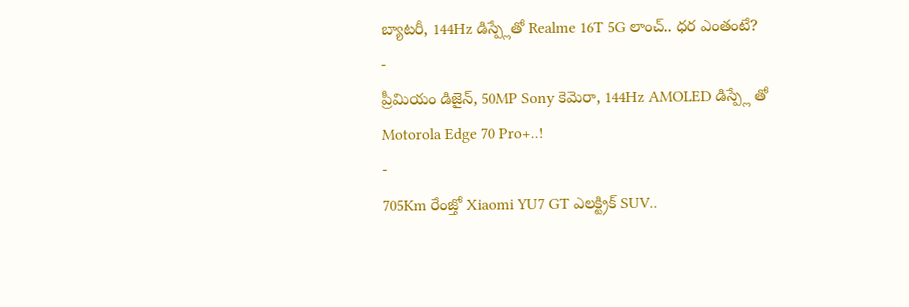బ్యాటరీ, 144Hz డిస్ప్లేతో Realme 16T 5G లాంచ్.. ధర ఎంతంటే?
-
ప్రీమియం డిజైన్, 50MP Sony కెమెరా, 144Hz AMOLED డిస్ప్లే తో Motorola Edge 70 Pro+..!
-
705Km రేంజ్తో Xiaomi YU7 GT ఎలక్ట్రిక్ SUV..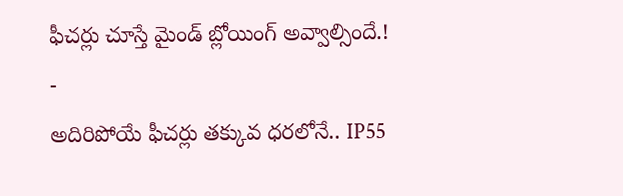ఫీచర్లు చూస్తే మైండ్ బ్లోయింగ్ అవ్వాల్సిందే.!
-
అదిరిపోయే ఫీచర్లు తక్కువ ధరలోనే.. IP55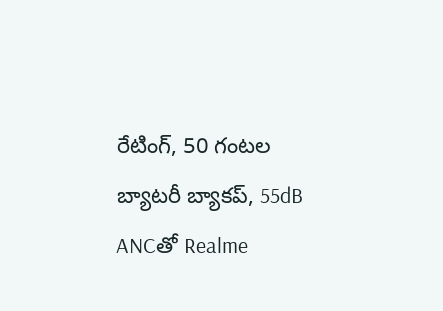రేటింగ్, 50 గంటల బ్యాటరీ బ్యాకప్, 55dB ANCతో Realme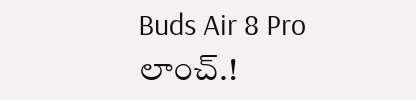Buds Air 8 Pro లాంచ్.!